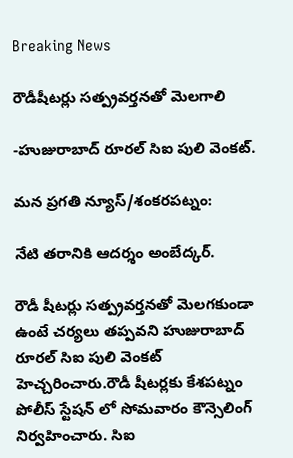Breaking News

రౌడీషీటర్లు సత్ప్రవర్తనతో మెలగాలి

-హుజురాబాద్ రూరల్ సిఐ పులి వెంకట్.

మన ప్రగతి న్యూస్/శంకరపట్నం:

నేటి తరానికి ఆదర్శం అంబేద్కర్.

రౌడీ షీటర్లు సత్ప్రవర్తనతో మెలగకుండా ఉంటే చర్యలు తప్పవని హుజురాబాద్ రూరల్ సిఐ పులి వెంకట్ హెచ్చరించారు.రౌడీ షీటర్లకు కేశపట్నం పోలీస్ స్టేషన్ లో సోమవారం కౌన్సెలింగ్‌ నిర్వహించారు. సిఐ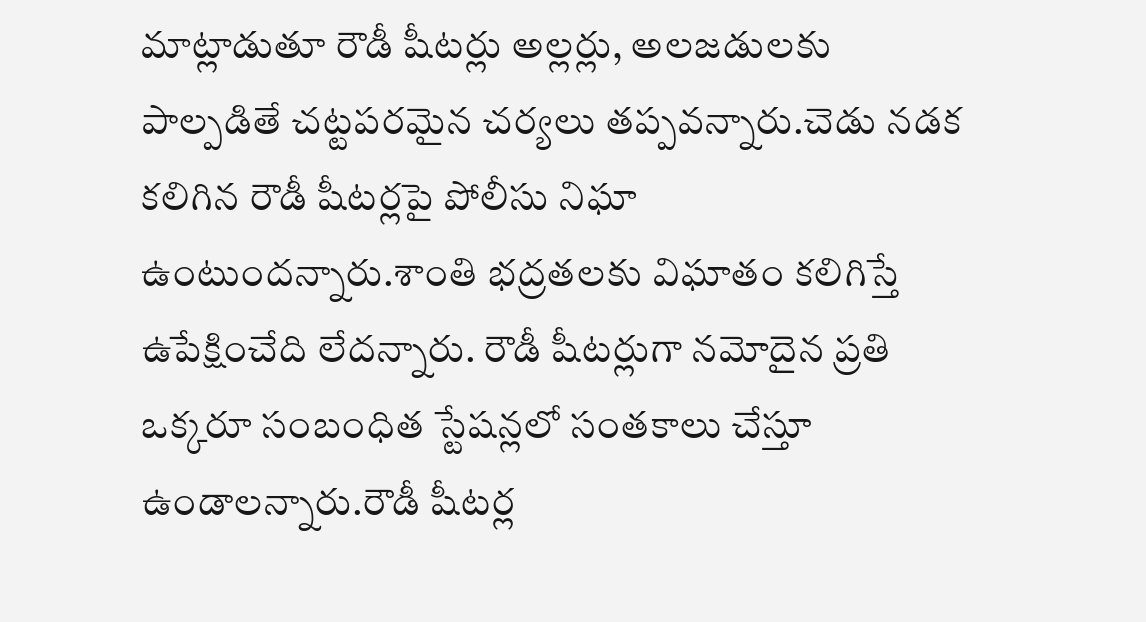మాట్లాడుతూ రౌడీ షీటర్లు అల్లర్లు, అలజడులకు పాల్పడితే చట్టపరమైన చర్యలు తప్పవన్నారు.చెడు నడక కలిగిన రౌడీ షీటర్లపై పోలీసు నిఘా ఉంటుందన్నారు.శాంతి భద్రతలకు విఘాతం కలిగిస్తే ఉపేక్షించేది లేదన్నారు. రౌడీ షీటర్లుగా నమోదైన ప్రతి ఒక్కరూ సంబంధిత స్టేషన్లలో సంతకాలు చేస్తూ ఉండాలన్నారు.రౌడీ షీటర్ల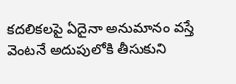కదలికలపై ఏదైనా అనుమానం వస్తే వెంటనే అదుపులోకి తీసుకుని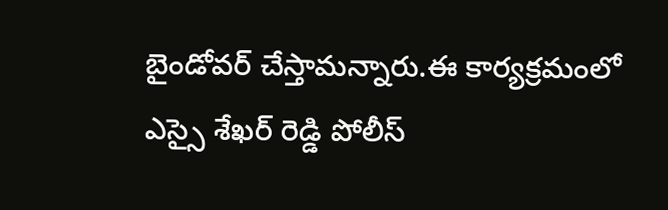బైండోవర్‌ చేస్తామన్నారు.ఈ కార్యక్రమంలో ఎస్సై శేఖర్ రెడ్డి పోలీస్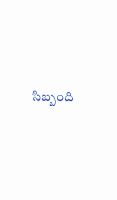సిబ్బంది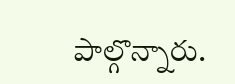పాల్గొన్నారు.